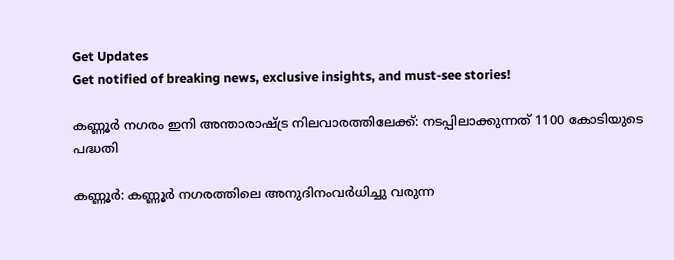Get Updates
Get notified of breaking news, exclusive insights, and must-see stories!

കണ്ണൂര്‍ നഗരം ഇനി അന്താരാഷ്ട്ര നിലവാരത്തിലേക്ക്: നടപ്പിലാക്കുന്നത് 1100 കോടിയുടെ പദ്ധതി

കണ്ണൂര്‍: കണ്ണൂര്‍ നഗരത്തിലെ അനുദിനംവര്‍ധിച്ചു വരുന്ന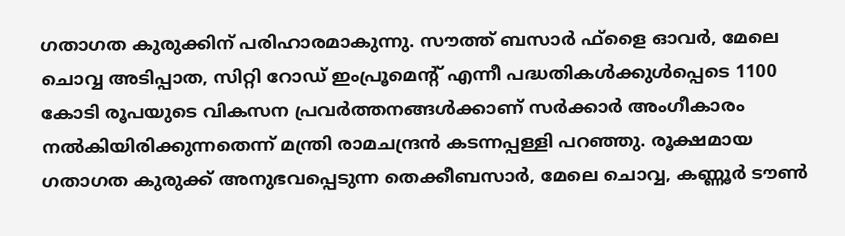ഗതാഗത കുരുക്കിന് പരിഹാരമാകുന്നു. സൗത്ത് ബസാര്‍ ഫ്‌ളൈ ഓവര്‍, മേലെ ചൊവ്വ അടിപ്പാത, സിറ്റി റോഡ് ഇംപ്രൂമെന്റ് എന്നീ പദ്ധതികള്‍ക്കുള്‍പ്പെടെ 1100 കോടി രൂപയുടെ വികസന പ്രവര്‍ത്തനങ്ങള്‍ക്കാണ് സര്‍ക്കാര്‍ അംഗീകാരം നല്‍കിയിരിക്കുന്നതെന്ന് മന്ത്രി രാമചന്ദ്രന്‍ കടന്നപ്പള്ളി പറഞ്ഞു. രൂക്ഷമായ ഗതാഗത കുരുക്ക് അനുഭവപ്പെടുന്ന തെക്കീബസാര്‍, മേലെ ചൊവ്വ, കണ്ണൂര്‍ ടൗണ്‍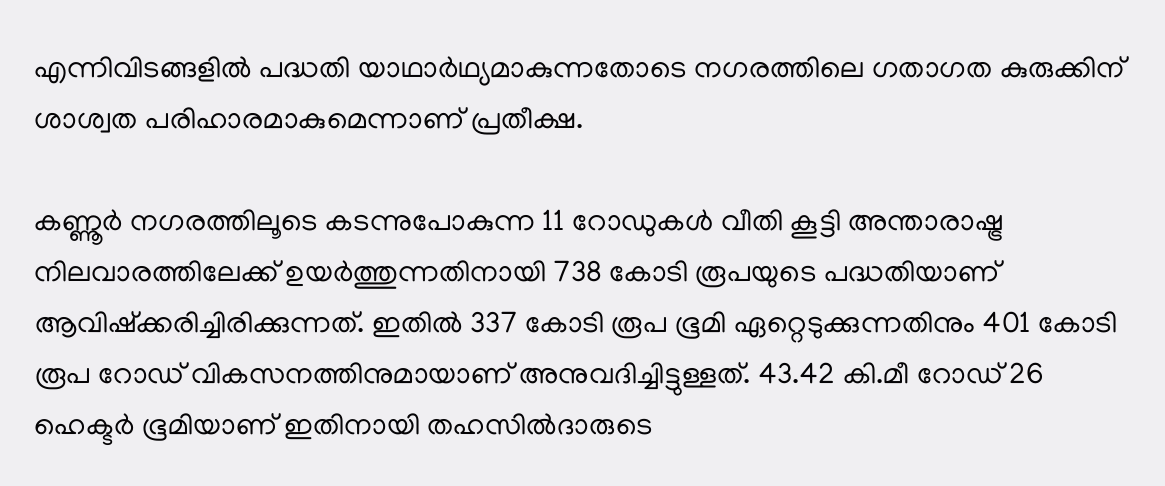എന്നിവിടങ്ങളില്‍ പദ്ധതി യാഥാര്‍ഥ്യമാകുന്നതോടെ നഗരത്തിലെ ഗതാഗത കുരുക്കിന് ശാശ്വത പരിഹാരമാകുമെന്നാണ് പ്രതീക്ഷ.

കണ്ണൂര്‍ നഗരത്തിലൂടെ കടന്നുപോകുന്ന 11 റോഡുകള്‍ വീതി കൂട്ടി അന്താരാഷ്ട്ര നിലവാരത്തിലേക്ക് ഉയര്‍ത്തുന്നതിനായി 738 കോടി രൂപയുടെ പദ്ധതിയാണ് ആവിഷ്‌ക്കരിച്ചിരിക്കുന്നത്. ഇതില്‍ 337 കോടി രൂപ ഭൂമി ഏറ്റെടുക്കുന്നതിനും 401 കോടി രൂപ റോഡ് വികസനത്തിനുമായാണ് അനുവദിച്ചിട്ടുള്ളത്. 43.42 കി.മീ റോഡ് 26 ഹെക്ടര്‍ ഭൂമിയാണ് ഇതിനായി തഹസില്‍ദാരുടെ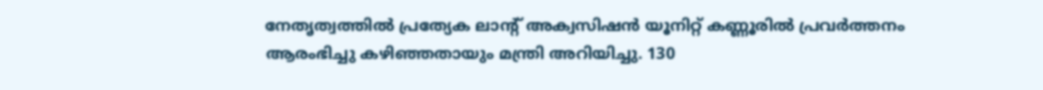നേതൃത്വത്തില്‍ പ്രത്യേക ലാന്റ് അക്വസിഷന്‍ യൂനിറ്റ് കണ്ണൂരില്‍ പ്രവര്‍ത്തനം ആരംഭിച്ചു കഴിഞ്ഞതായും മന്ത്രി അറിയിച്ചു. 130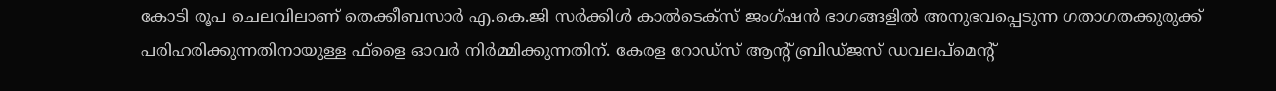കോടി രൂപ ചെലവിലാണ് തെക്കീബസാര്‍ എ.കെ.ജി സര്‍ക്കിള്‍ കാല്‍ടെക്‌സ് ജംഗ്ഷന്‍ ഭാഗങ്ങളില്‍ അനുഭവപ്പെടുന്ന ഗതാഗതക്കുരുക്ക് പരിഹരിക്കുന്നതിനായുള്ള ഫ്‌ളൈ ഓവര്‍ നിര്‍മ്മിക്കുന്നതിന്. കേരള റോഡ്‌സ് ആന്റ് ബ്രിഡ്ജസ് ഡവലപ്‌മെന്റ്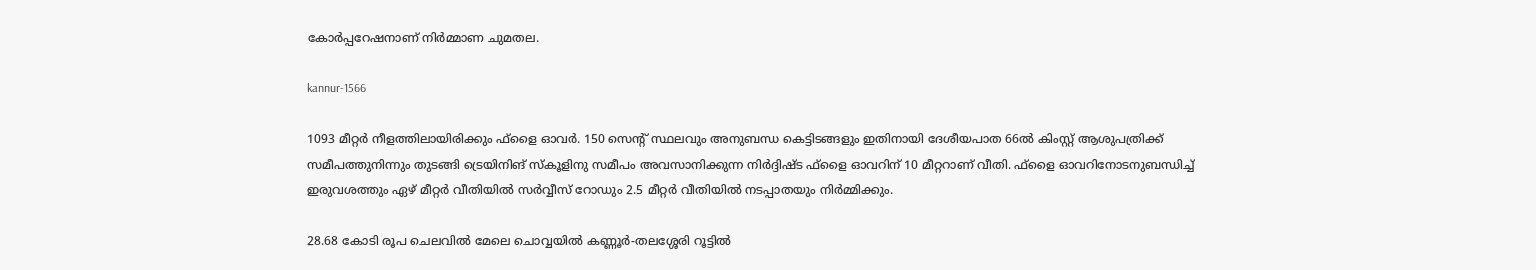കോര്‍പ്പറേഷനാണ് നിര്‍മ്മാണ ചുമതല.

kannur-1566

1093 മീറ്റര്‍ നീളത്തിലായിരിക്കും ഫ്‌ളൈ ഓവര്‍. 150 സെന്റ് സ്ഥലവും അനുബന്ധ കെട്ടിടങ്ങളും ഇതിനായി ദേശീയപാത 66ല്‍ കിംസ്റ്റ് ആശുപത്രിക്ക് സമീപത്തുനിന്നും തുടങ്ങി ട്രെയിനിങ് സ്‌കൂളിനു സമീപം അവസാനിക്കുന്ന നിര്‍ദ്ദിഷ്ട ഫ്‌ളൈ ഓവറിന് 10 മീറ്ററാണ് വീതി. ഫ്‌ളൈ ഓവറിനോടനുബന്ധിച്ച് ഇരുവശത്തും ഏഴ് മീറ്റര്‍ വീതിയില്‍ സര്‍വ്വീസ് റോഡും 2.5 മീറ്റര്‍ വീതിയില്‍ നടപ്പാതയും നിര്‍മ്മിക്കും.

28.68 കോടി രൂപ ചെലവില്‍ മേലെ ചൊവ്വയില്‍ കണ്ണൂര്‍-തലശ്ശേരി റൂട്ടില്‍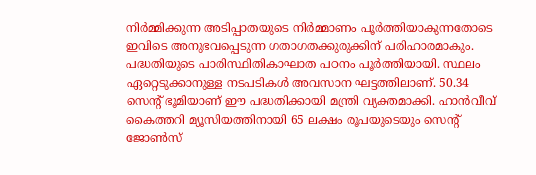നിര്‍മ്മിക്കുന്ന അടിപ്പാതയുടെ നിര്‍മ്മാണം പൂര്‍ത്തിയാകുന്നതോടെ ഇവിടെ അനുഭവപ്പെടുന്ന ഗതാഗതക്കുരുക്കിന് പരിഹാരമാകും. പദ്ധതിയുടെ പാരിസ്ഥിതികാഘാത പഠനം പൂര്‍ത്തിയായി. സ്ഥലം ഏറ്റെടുക്കാനുള്ള നടപടികള്‍ അവസാന ഘട്ടത്തിലാണ്. 50.34 സെന്റ് ഭൂമിയാണ് ഈ പദ്ധതിക്കായി മന്ത്രി വ്യക്തമാക്കി. ഹാന്‍വീവ് കൈത്തറി മ്യൂസിയത്തിനായി 65 ലക്ഷം രൂപയുടെയും സെന്റ് ജോണ്‍സ്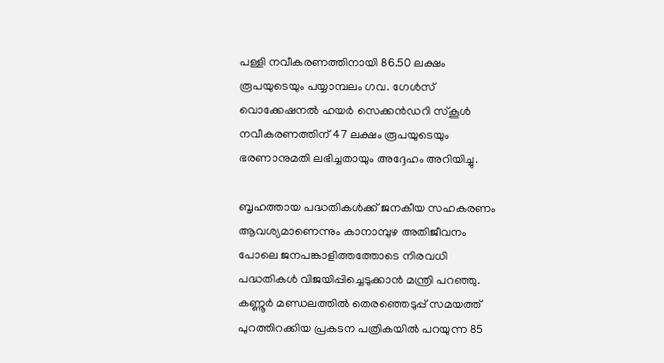പള്ളി നവീകരണത്തിനായി 86.50 ലക്ഷം രൂപയുടെയും പയ്യാമ്പലം ഗവ. ഗേള്‍സ് വൊക്കേഷനല്‍ ഹയര്‍ സെക്കന്‍ഡറി സ്‌കൂള്‍ നവീകരണത്തിന് 47 ലക്ഷം രൂപയുടെയും ഭരണാനുമതി ലഭിച്ചതായും അദ്ദേഹം അറിയിച്ചു.

ബൃഹത്തായ പദ്ധതികള്‍ക്ക് ജനകീയ സഹകരണം ആവശ്യമാണെന്നും കാനാമ്പുഴ അതിജീവനം പോലെ ജനപങ്കാളിത്തത്തോടെ നിരവധി പദ്ധതികള്‍ വിജയിപ്പിച്ചെടുക്കാന്‍ മന്ത്രി പറഞ്ഞു. കണ്ണൂര്‍ മണ്ഡലത്തില്‍ തെരഞ്ഞെടുപ്പ് സമയത്ത് പുറത്തിറക്കിയ പ്രകടന പത്രികയില്‍ പറയുന്ന 85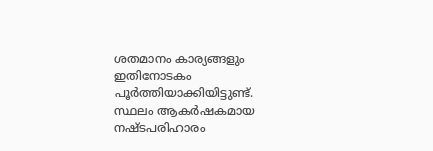ശതമാനം കാര്യങ്ങളും ഇതിനോടകം പൂര്‍ത്തിയാക്കിയിട്ടുണ്ട്. സ്ഥലം ആകര്‍ഷകമായ നഷ്ടപരിഹാരം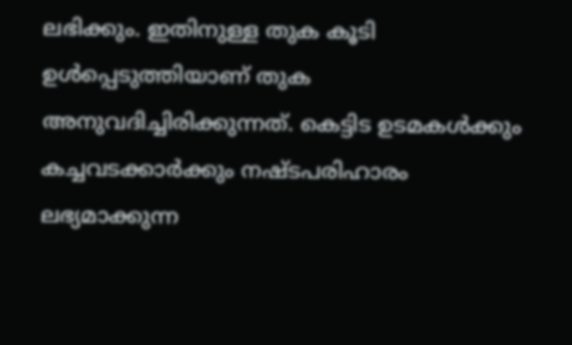ലഭിക്കും. ഇതിനുള്ള തുക കൂടി ഉള്‍പ്പെടുത്തിയാണ് തുക അനുവദിച്ചിരിക്കുന്നത്. കെട്ടിട ഉടമകള്‍ക്കും കച്ചവടക്കാര്‍ക്കും നഷ്ടപരിഹാരം ലഭ്യമാക്കുന്ന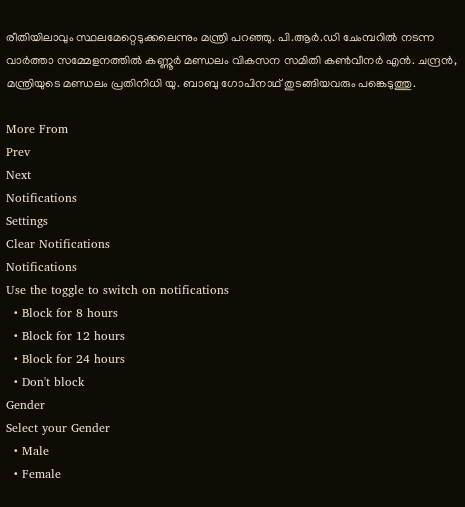രീതിയിലാവും സ്ഥലമേറ്റെടുക്കലെന്നും മന്ത്രി പറഞ്ഞു. പി.ആര്‍.ഡി ചേംമ്പറില്‍ നടന്ന വാര്‍ത്താ സമ്മേളനത്തില്‍ കണ്ണൂര്‍ മണ്ഡലം വികസന സമിതി കണ്‍വീനര്‍ എന്‍. ചന്ദ്രന്‍, മന്ത്രിയുടെ മണ്ഡലം പ്രതിനിധി യു. ബാബു ഗോപിനാഥ് തുടങ്ങിയവരും പങ്കെടുത്തു.

More From
Prev
Next
Notifications
Settings
Clear Notifications
Notifications
Use the toggle to switch on notifications
  • Block for 8 hours
  • Block for 12 hours
  • Block for 24 hours
  • Don't block
Gender
Select your Gender
  • Male
  • Female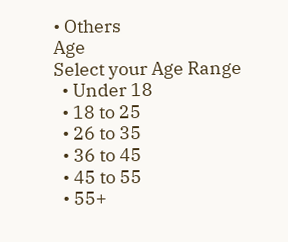• Others
Age
Select your Age Range
  • Under 18
  • 18 to 25
  • 26 to 35
  • 36 to 45
  • 45 to 55
  • 55+